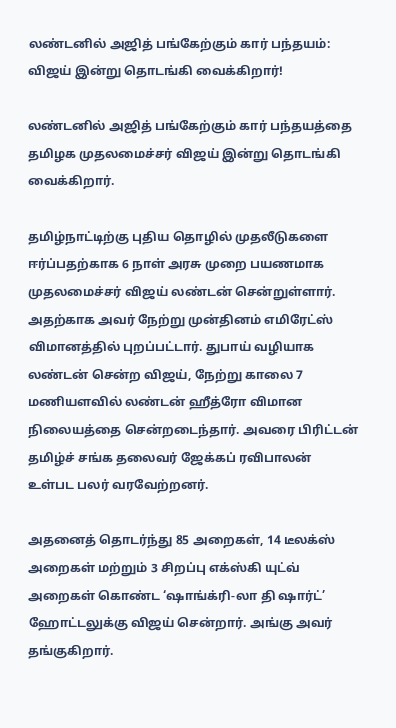லண்டனில் அஜித் பங்கேற்கும் கார் பந்தயம்: விஜய் இன்று தொடங்கி வைக்கிறார்!

லண்டனில் அஜித் பங்கேற்கும் கார் பந்தயத்தை தமிழக முதலமைச்சர் விஜய் இன்று தொடங்கி வைக்கிறார்.

தமிழ்நாட்டிற்கு புதிய தொழில் முதலீடுகளை ஈர்ப்பதற்காக 6 நாள் அரசு முறை பயணமாக முதலமைச்சர் விஜய் லண்டன் சென்றுள்ளார். அதற்காக அவர் நேற்று முன்தினம் எமிரேட்ஸ் விமானத்தில் புறப்பட்டார். துபாய் வழியாக லண்டன் சென்ற விஜய், நேற்று காலை 7 மணியளவில் லண்டன் ஹீத்ரோ விமான நிலையத்தை சென்றடைந்தார். அவரை பிரிட்டன் தமிழ்ச் சங்க தலைவர் ஜேக்கப் ரவிபாலன் உள்பட பலர் வரவேற்றனர்.

அதனைத் தொடர்ந்து 85 அறைகள், 14 டீலக்ஸ் அறைகள் மற்றும் 3 சிறப்பு எக்ஸ்கி யுட்வ் அறைகள் கொண்ட ‘ஷாங்க்ரி-லா தி ஷார்ட்’ ஹோட்டலுக்கு விஜய் சென்றார். அங்கு அவர் தங்குகிறார்.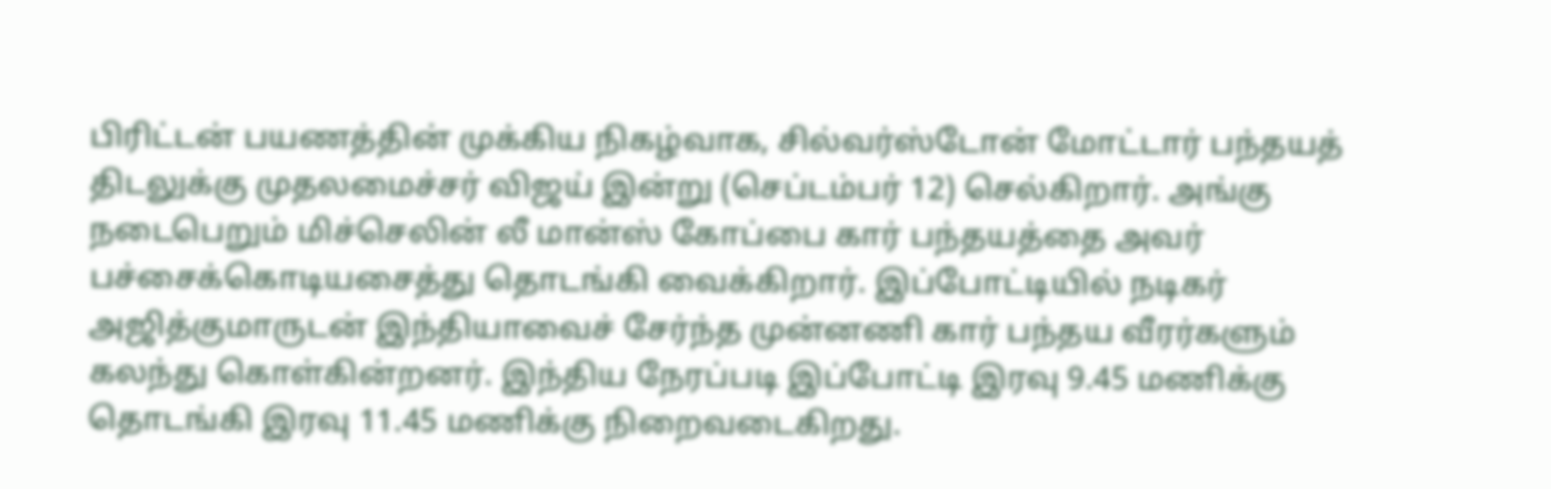பிரிட்டன் பயணத்தின் முக்கிய நிகழ்வாக, சில்வர்ஸ்டோன் மோட்டார் பந்தயத் திடலுக்கு முதலமைச்சர் விஜய் இன்று (செப்டம்பர் 12) செல்கிறார். அங்கு நடைபெறும் மிச்செலின் லீ மான்ஸ் கோப்பை கார் பந்தயத்தை அவர் பச்சைக்கொடியசைத்து தொடங்கி வைக்கிறார். இப்போட்டியில் நடிகர் அஜித்குமாருடன் இந்தியாவைச் சேர்ந்த முன்னணி கார் பந்தய வீரர்களும் கலந்து கொள்கின்றனர். இந்திய நேரப்படி இப்போட்டி இரவு 9.45 மணிக்கு தொடங்கி இரவு 11.45 மணிக்கு நிறைவடைகிறது.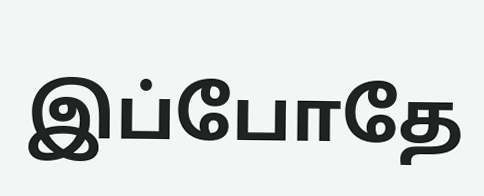இப்போதே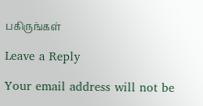பகிருங்கள்

Leave a Reply

Your email address will not be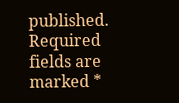published. Required fields are marked *